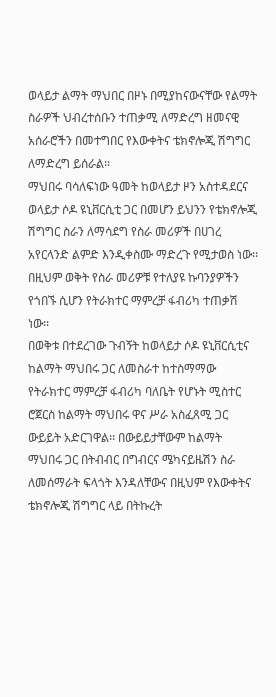ወላይታ ልማት ማህበር በዞኑ በሚያከናውናቸው የልማት ስራዎች ህብረተሰቡን ተጠቃሚ ለማድረግ ዘመናዊ አሰራሮችን በመተግበር የእውቀትና ቴክኖሎጂ ሽግግር ለማድረግ ይሰራል፡፡
ማህበሩ ባሳለፍነው ዓመት ከወላይታ ዞን አስተዳደርና ወላይታ ሶዶ ዩኒቨርሲቲ ጋር በመሆን ይህንን የቴክኖሎጂ ሽግግር ስራን ለማሳደግ የስራ መሪዎች በሀገረ አየርላንድ ልምድ እንዲቀስሙ ማድረጉ የሚታወስ ነው፡፡ በዚህም ወቅት የስራ መሪዎቹ የተለያዩ ኩባንያዎችን የጎበኙ ሲሆን የትራክተር ማምረቻ ፋብሪካ ተጠቃሽ ነው፡፡
በወቅቱ በተደረገው ጉብኝት ከወላይታ ሶዶ ዩኒቨርሲቲና ከልማት ማህበሩ ጋር ለመስራተ ከተስማማው የትራክተር ማምረቻ ፋብሪካ ባለቤት የሆኑት ሚስተር ሮጀርስ ከልማት ማህበሩ ዋና ሥራ አስፈጸሚ ጋር ውይይት አድርገዋል፡፡ በውይይታቸውም ከልማት ማህበሩ ጋር በትብብር በግብርና ሜካናይዜሽን ስራ ለመሰማራት ፍላጎት እንዳለቸውና በዚህም የእውቀትና ቴክኖሎጂ ሽግግር ላይ በትኩረት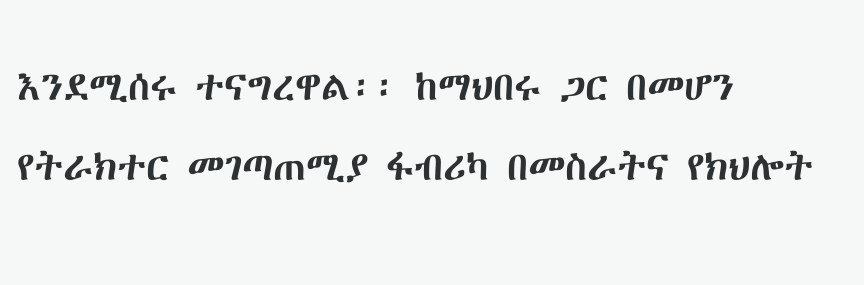እንደሚሰሩ ተናግረዋል፡፡ ከማህበሩ ጋር በመሆን የትራክተር መገጣጠሚያ ፋብሪካ በመስራትና የክህሎት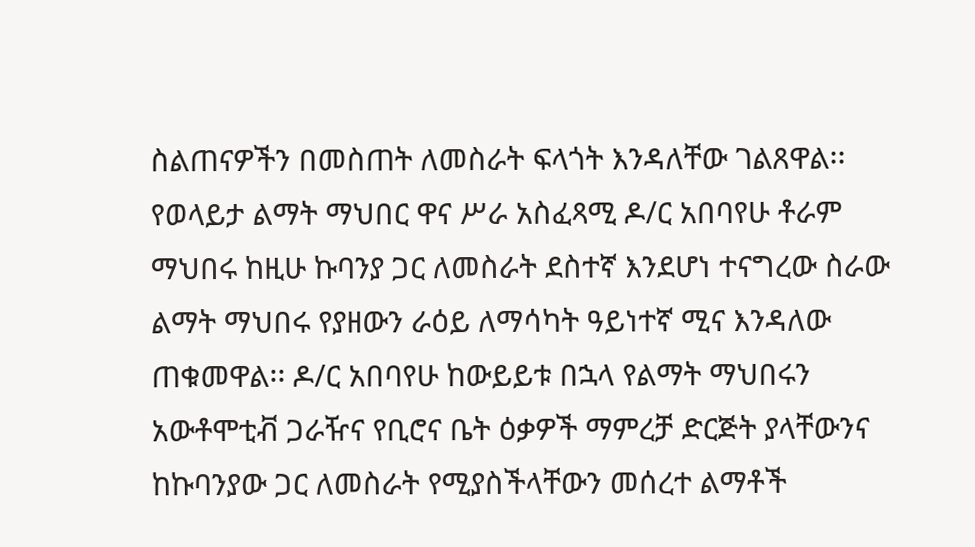ስልጠናዎችን በመስጠት ለመስራት ፍላጎት እንዳለቸው ገልጸዋል፡፡
የወላይታ ልማት ማህበር ዋና ሥራ አስፈጻሚ ዶ/ር አበባየሁ ቶራም ማህበሩ ከዚሁ ኩባንያ ጋር ለመስራት ደስተኛ እንደሆነ ተናግረው ስራው ልማት ማህበሩ የያዘውን ራዕይ ለማሳካት ዓይነተኛ ሚና እንዳለው ጠቁመዋል፡፡ ዶ/ር አበባየሁ ከውይይቱ በኋላ የልማት ማህበሩን አውቶሞቲቭ ጋራዥና የቢሮና ቤት ዕቃዎች ማምረቻ ድርጅት ያላቸውንና ከኩባንያው ጋር ለመስራት የሚያስችላቸውን መሰረተ ልማቶች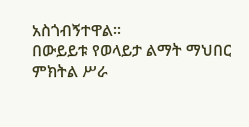አስጎብኝተዋል፡፡
በውይይቱ የወላይታ ልማት ማህበር ምክትል ሥራ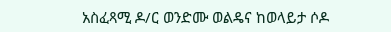አስፈጻሚ ዶ/ር ወንድሙ ወልዴና ከወላይታ ሶዶ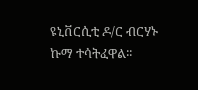ዩኒቨርሲቲ ዶ/ር ብርሃኑ ኩማ ተሳትፈዋል፡፡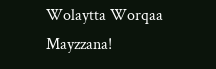Wolaytta Worqaa Mayzzana!